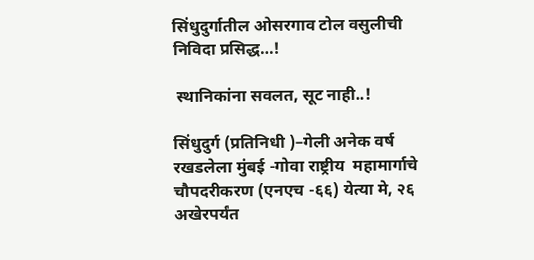सिंधुदुर्गातील ओसरगाव टोल वसुलीची निविदा प्रसिद्ध…!

 स्थानिकांना सवलत, सूट नाही..!

सिंधुदुर्ग (प्रतिनिधी )–गेली अनेक वर्ष रखडलेला मुंबई -गोवा राष्ट्रीय  महामार्गाचे चौपदरीकरण (एनएच -६६) येत्या मे, २६ अखेरपर्यंत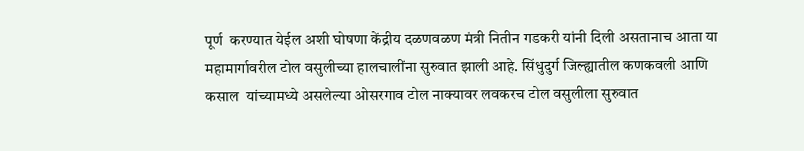पूर्ण  करण्यात येईल अशी घोषणा केंद्रीय दळणवळण मंत्री नितीन गडकरी यांनी दिली असतानाच आता या महामार्गावरील टोल वसुलीच्या हालचालींना सुरुवात झाली आहे. सिंधुदुर्ग जिल्ह्यातील कणकवली आणि कसाल  यांच्यामध्ये असलेल्या ओसरगाव टोल नाक्यावर लवकरच टोल वसुलीला सुरुवात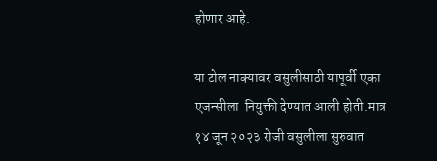होणार आहे.

या टोल नाक्यावर वसुलीसाठी यापूर्वी एका एजन्सीला  नियुक्ती देण्यात आली होती.मात्र १४ जून २०२३ रोजी वसुलीला सुरुवात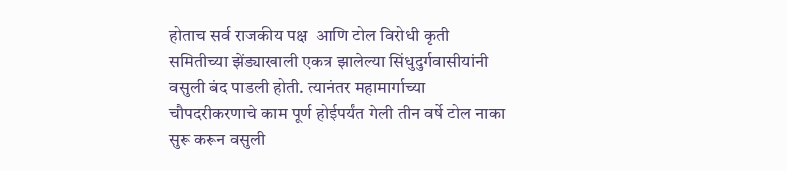होताच सर्व राजकीय पक्ष  आणि टोल विरोधी कृती समितीच्या झेंड्याखाली एकत्र झालेल्या सिंधुदुर्गवासीयांनी वसुली बंद पाडली होती. त्यानंतर महामार्गाच्या चौपदरीकरणाचे काम पूर्ण होईपर्यंत गेली तीन वर्षे टोल नाका सुरू करून वसुली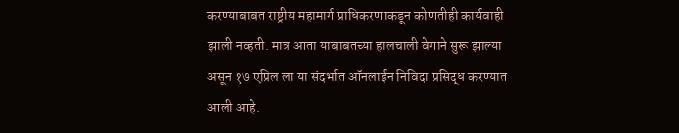करण्याबाबत राष्ट्रीय महामार्ग प्राधिकरणाकडून कोणतीही कार्यवाही झाली नव्हती. मात्र आता याबाबतच्या हालचाली वेगाने सुरू झाल्या असून १७ एप्रिल ला या संदर्भात ऑनलाईन निविदा प्रसिद्ध करण्यात आली आहे.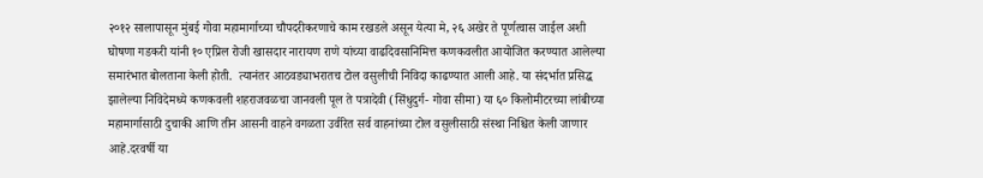२०१२ सालापासून मुंबई गोवा महामार्गाच्या चौपदरीकरणाचे काम रखडले असून येत्या मे, २६ अखेर ते पूर्णत्वास जाईल अशी घोषणा गडकरी यांनी १० एप्रिल रोजी खासदार नारायण राणे यांच्या वाढदिवसानिमित्त कणकवलीत आयोजित करण्यात आलेल्या समारंभात बोलताना केली होती.  त्यानंतर आठवड्याभरातच टोल वसुलीची निविदा काढण्यात आली आहे. या संदर्भात प्रसिद्ध झालेल्या निविदेमध्ये कणकवली शहराजवळचा जानवली पूल ते पत्रादेवी (सिंधुदुर्ग- गोवा सीमा) या ६० किलोमीटरच्या लांबीच्या महामार्गासाठी दुचाकी आणि तीन आसनी वाहने वगळता उर्वरित सर्व वाहनांच्या टोल वसुलीसाठी संस्था निश्चित केली जाणार आहे.दरवर्षी या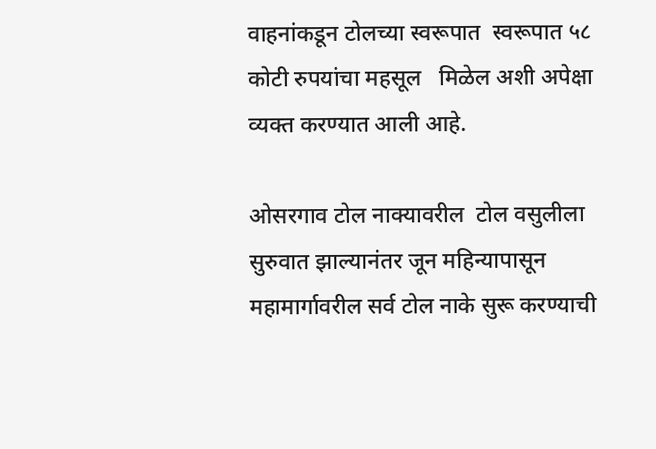वाहनांकडून टोलच्या स्वरूपात  स्वरूपात ५८ कोटी रुपयांचा महसूल   मिळेल अशी अपेक्षा व्यक्त करण्यात आली आहे.

ओसरगाव टोल नाक्यावरील  टोल वसुलीला सुरुवात झाल्यानंतर जून महिन्यापासून महामार्गावरील सर्व टोल नाके सुरू करण्याची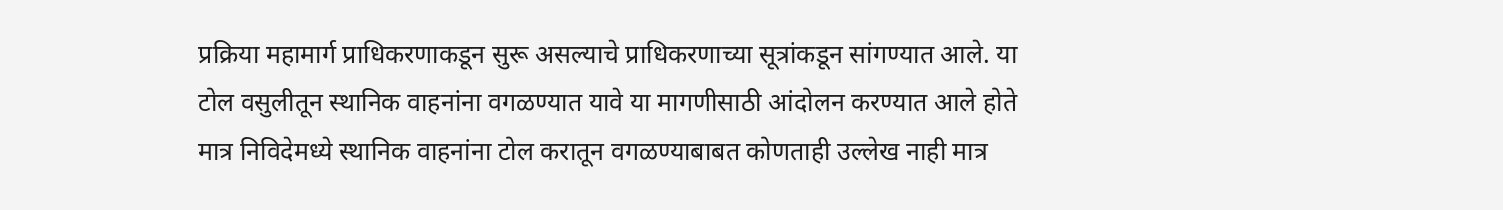प्रक्रिया महामार्ग प्राधिकरणाकडून सुरू असल्याचे प्राधिकरणाच्या सूत्रांकडून सांगण्यात आले. या टोल वसुलीतून स्थानिक वाहनांना वगळण्यात यावे या मागणीसाठी आंदोलन करण्यात आले होते मात्र निविदेमध्ये स्थानिक वाहनांना टोल करातून वगळण्याबाबत कोणताही उल्लेख नाही मात्र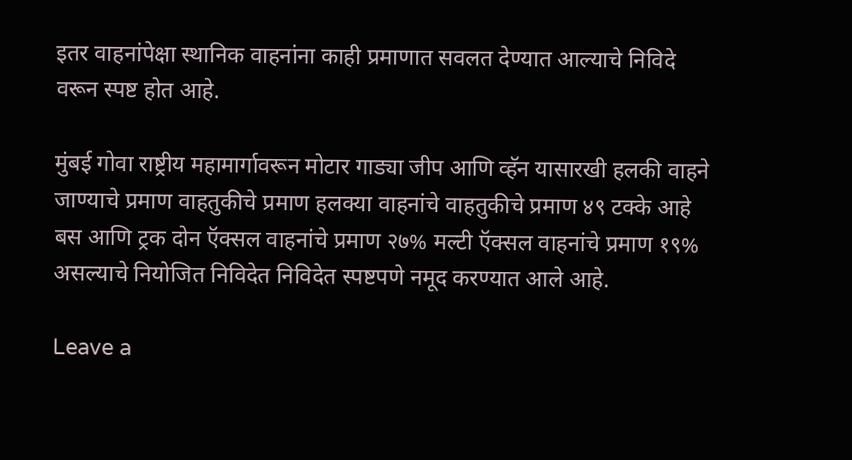इतर वाहनांपेक्षा स्थानिक वाहनांना काही प्रमाणात सवलत देण्यात आल्याचे निविदे वरून स्पष्ट होत आहे.

मुंबई गोवा राष्ट्रीय महामार्गावरून मोटार गाड्या जीप आणि व्हॅन यासारखी हलकी वाहने जाण्याचे प्रमाण वाहतुकीचे प्रमाण हलक्या वाहनांचे वाहतुकीचे प्रमाण ४९ टक्के आहे बस आणि ट्रक दोन ऍक्सल वाहनांचे प्रमाण २७% मल्टी ऍक्सल वाहनांचे प्रमाण १९% असल्याचे नियोजित निविदेत निविदेत स्पष्टपणे नमूद करण्यात आले आहे.

Leave a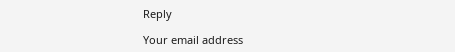Reply

Your email address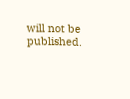will not be published.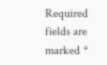Required fields are marked *